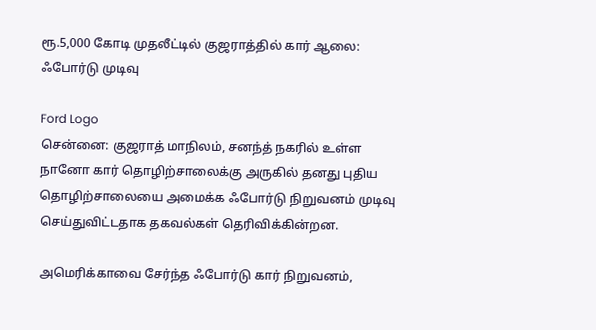ரூ.5,000 கோடி முதலீட்டில் குஜராத்தில் கார் ஆலை: ஃபோர்டு முடிவு

Ford Logo
சென்னை: குஜராத் மாநிலம், சனந்த் நகரில் உள்ள நானோ கார் தொழிற்சாலைக்கு அருகில் தனது புதிய தொழிற்சாலையை அமைக்க ஃபோர்டு நிறுவனம் முடிவு செய்துவிட்டதாக தகவல்கள் தெரிவிக்கின்றன.

அமெரிக்காவை சேர்ந்த ஃபோர்டு கார் நிறுவனம்,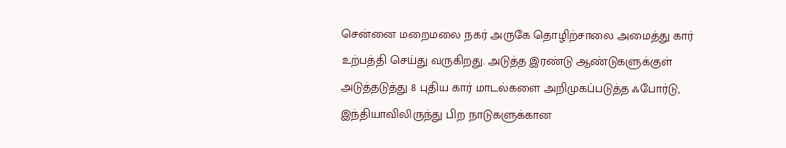சென்னை மறைமலை நகர் அருகே தொழிற்சாலை அமைத்து கார் உற்பத்தி செய்து வருகிறது. அடுத்த இரண்டு ஆண்டுகளுக்குள் அடுத்தடுத்து 8 புதிய கார் மாடல்களை அறிமுகப்படுத்த ஃபோர்டு, இந்தியாவிலிருந்து பிற நாடுகளுக்கான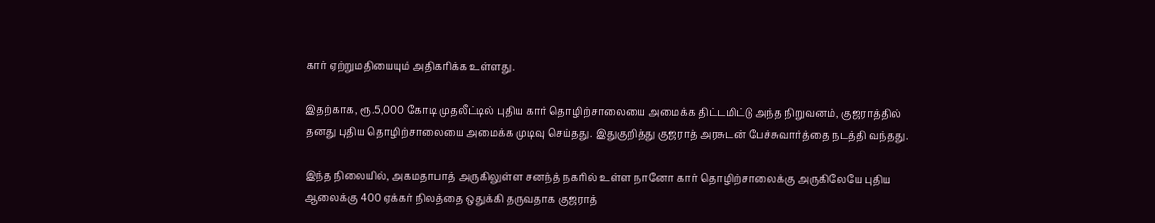கார் ஏற்றுமதியையும் அதிகரிக்க உள்ளது.

இதற்காக, ரூ.5,000 கோடி முதலீட்டில் புதிய கார் தொழிற்சாலையை அமைக்க திட்டமிட்டு அந்த நிறுவனம், குஜராத்தில் தனது புதிய தொழிற்சாலையை அமைக்க முடிவு செய்தது. இதுகுறித்து குஜராத் அரசுடன் பேச்சுவார்த்தை நடத்தி வந்தது.

இந்த நிலையில், அகமதாபாத் அருகிலுள்ள சனந்த் நகரில் உள்ள நானோ கார் தொழிற்சாலைக்கு அருகிலேயே புதிய ஆலைக்கு 400 ஏக்கர் நிலத்தை ஒதுக்கி தருவதாக குஜராத்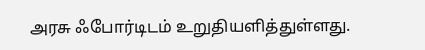அரசு ஃபோர்டிடம் உறுதியளித்துள்ளது.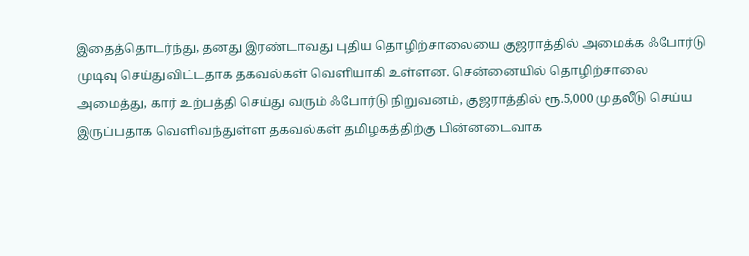இதைத்தொடர்ந்து, தனது இரண்டாவது புதிய தொழிற்சாலையை குஜராத்தில் அமைக்க ஃபோர்டு முடிவு செய்துவிட்டதாக தகவல்கள் வெளியாகி உள்ளன. சென்னையில் தொழிற்சாலை அமைத்து, கார் உற்பத்தி செய்து வரும் ஃபோர்டு நிறுவனம், குஜராத்தில் ரூ.5,000 முதலீடு செய்ய இருப்பதாக வெளிவந்துள்ள தகவல்கள் தமிழகத்திற்கு பின்னடைவாக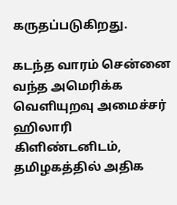கருதப்படுகிறது.

கடந்த வாரம் சென்னை வந்த அமெரிக்க வெளியுறவு அமைச்சர் ஹிலாரி கிளிண்டனிடம், தமிழகத்தில் அதிக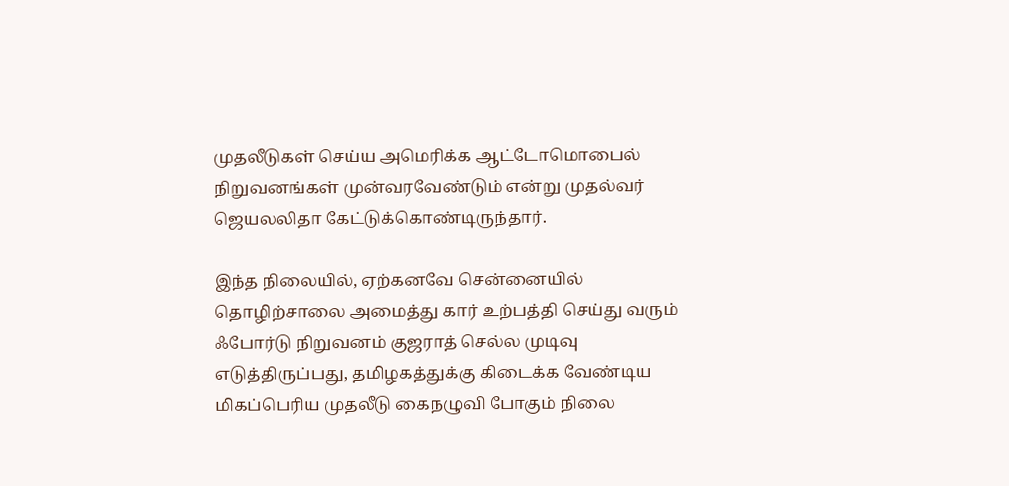முதலீடுகள் செய்ய அமெரிக்க ஆட்டோமொபைல் நிறுவனங்கள் முன்வரவேண்டும் என்று முதல்வர் ஜெயலலிதா கேட்டுக்கொண்டிருந்தார்.

இந்த நிலையில், ஏற்கனவே சென்னையில் தொழிற்சாலை அமைத்து கார் உற்பத்தி செய்து வரும் ஃபோர்டு நிறுவனம் குஜராத் செல்ல முடிவு எடுத்திருப்பது, தமிழகத்துக்கு கிடைக்க வேண்டிய மிகப்பெரிய முதலீடு கைநழுவி போகும் நிலை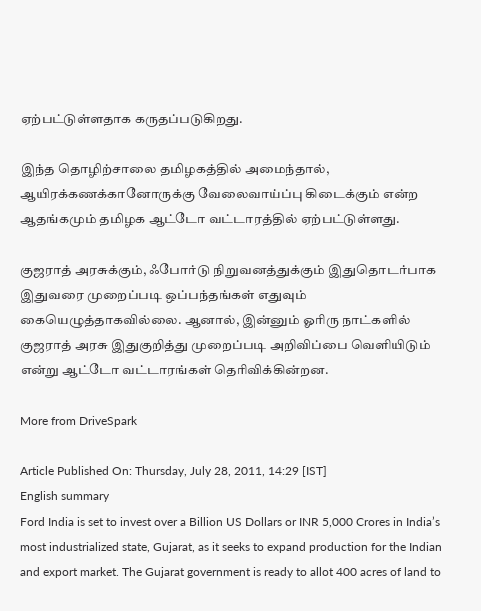ஏற்பட்டுள்ளதாக கருதப்படுகிறது.

இந்த தொழிற்சாலை தமிழகத்தில் அமைந்தால், ஆயிரக்கணக்கானோருக்கு வேலைவாய்ப்பு கிடைக்கும் என்ற ஆதங்கமும் தமிழக ஆட்டோ வட்டாரத்தில் ஏற்பட்டுள்ளது.

குஜராத் அரசுக்கும், ஃபோர்டு நிறுவனத்துக்கும் இதுதொடர்பாக இதுவரை முறைப்படி ஒப்பந்தங்கள் எதுவும் கையெழுத்தாகவில்லை. ஆனால், இன்னும் ஓரிரு நாட்களில் குஜராத் அரசு இதுகுறித்து முறைப்படி அறிவிப்பை வெளியிடும் என்று ஆட்டோ வட்டாரங்கள் தெரிவிக்கின்றன.

More from DriveSpark

Article Published On: Thursday, July 28, 2011, 14:29 [IST]
English summary
Ford India is set to invest over a Billion US Dollars or INR 5,000 Crores in India’s most industrialized state, Gujarat, as it seeks to expand production for the Indian and export market. The Gujarat government is ready to allot 400 acres of land to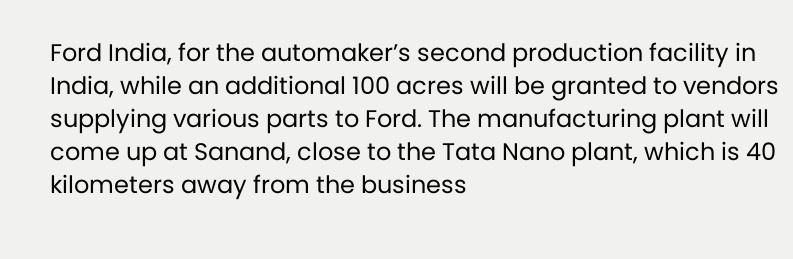Ford India, for the automaker’s second production facility in India, while an additional 100 acres will be granted to vendors supplying various parts to Ford. The manufacturing plant will come up at Sanand, close to the Tata Nano plant, which is 40 kilometers away from the business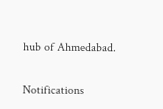hub of Ahmedabad.

Notifications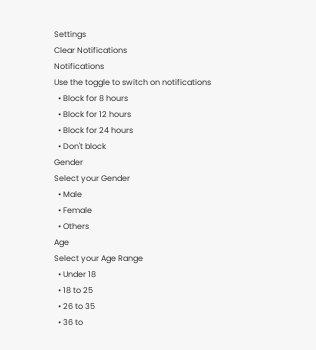Settings
Clear Notifications
Notifications
Use the toggle to switch on notifications
  • Block for 8 hours
  • Block for 12 hours
  • Block for 24 hours
  • Don't block
Gender
Select your Gender
  • Male
  • Female
  • Others
Age
Select your Age Range
  • Under 18
  • 18 to 25
  • 26 to 35
  • 36 to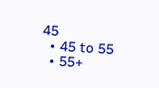45
  • 45 to 55
  • 55+